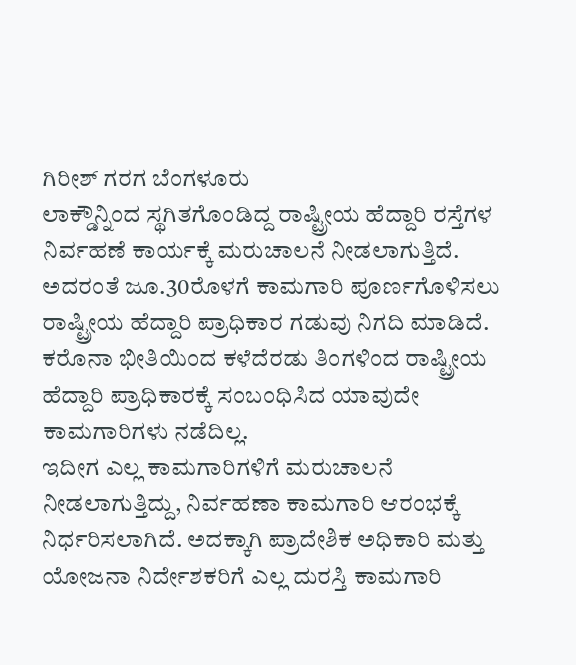ಗಿರೀಶ್ ಗರಗ ಬೆಂಗಳೂರು
ಲಾಕ್ಡೌನ್ನಿಂದ ಸ್ಥಗಿತಗೊಂಡಿದ್ದ ರಾಷ್ಟ್ರೀಯ ಹೆದ್ದಾರಿ ರಸ್ತೆಗಳ ನಿರ್ವಹಣೆ ಕಾರ್ಯಕ್ಕೆ ಮರುಚಾಲನೆ ನೀಡಲಾಗುತ್ತಿದೆ. ಅದರಂತೆ ಜೂ.30ರೊಳಗೆ ಕಾಮಗಾರಿ ಪೂರ್ಣಗೊಳಿಸಲು ರಾಷ್ಟ್ರೀಯ ಹೆದ್ದಾರಿ ಪ್ರಾಧಿಕಾರ ಗಡುವು ನಿಗದಿ ಮಾಡಿದೆ.  ಕರೊನಾ ಭೀತಿಯಿಂದ ಕಳೆದೆರಡು ತಿಂಗಳಿಂದ ರಾಷ್ಟ್ರೀಯ ಹೆದ್ದಾರಿ ಪ್ರಾಧಿಕಾರಕ್ಕೆ ಸಂಬಂಧಿಸಿದ ಯಾವುದೇ ಕಾಮಗಾರಿಗಳು ನಡೆದಿಲ್ಲ.
ಇದೀಗ ಎಲ್ಲ ಕಾಮಗಾರಿಗಳಿಗೆ ಮರುಚಾಲನೆ ನೀಡಲಾಗುತ್ತಿದ್ದು, ನಿರ್ವಹಣಾ ಕಾಮಗಾರಿ ಆರಂಭಕ್ಕೆ ನಿರ್ಧರಿಸಲಾಗಿದೆ. ಅದಕ್ಕಾಗಿ ಪ್ರಾದೇಶಿಕ ಅಧಿಕಾರಿ ಮತ್ತು ಯೋಜನಾ ನಿರ್ದೇಶಕರಿಗೆ ಎಲ್ಲ ದುರಸ್ತಿ ಕಾಮಗಾರಿ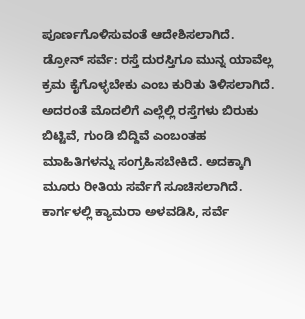ಪೂರ್ಣಗೊಳಿಸುವಂತೆ ಆದೇಶಿಸಲಾಗಿದೆ.
ಡ್ರೋನ್ ಸರ್ವೆ: ರಸ್ತೆ ದುರಸ್ತಿಗೂ ಮುನ್ನ ಯಾವೆಲ್ಲ ಕ್ರಮ ಕೈಗೊಳ್ಳಬೇಕು ಎಂಬ ಕುರಿತು ತಿಳಿಸಲಾಗಿದೆ. ಅದರಂತೆ ಮೊದಲಿಗೆ ಎಲ್ಲೆಲ್ಲಿ ರಸ್ತೆಗಳು ಬಿರುಕು ಬಿಟ್ಟಿವೆ, ಗುಂಡಿ ಬಿದ್ದಿವೆ ಎಂಬಂತಹ ಮಾಹಿತಿಗಳನ್ನು ಸಂಗ್ರಹಿಸಬೇಕಿದೆ. ಅದಕ್ಕಾಗಿ ಮೂರು ರೀತಿಯ ಸರ್ವೆಗೆ ಸೂಚಿಸಲಾಗಿದೆ. ಕಾರ್ಗಳಲ್ಲಿ ಕ್ಯಾಮರಾ ಅಳವಡಿಸಿ, ಸರ್ವೆ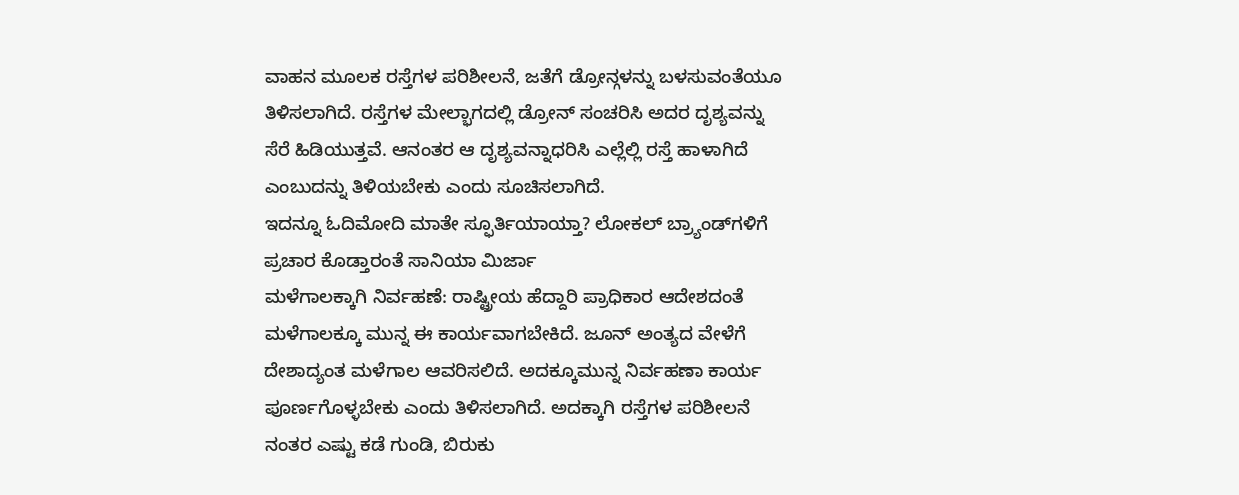ವಾಹನ ಮೂಲಕ ರಸ್ತೆಗಳ ಪರಿಶೀಲನೆ, ಜತೆಗೆ ಡ್ರೋನ್ಗಳನ್ನು ಬಳಸುವಂತೆಯೂ ತಿಳಿಸಲಾಗಿದೆ. ರಸ್ತೆಗಳ ಮೇಲ್ಭಾಗದಲ್ಲಿ ಡ್ರೋನ್ ಸಂಚರಿಸಿ ಅದರ ದೃಶ್ಯವನ್ನು ಸೆರೆ ಹಿಡಿಯುತ್ತವೆ. ಆನಂತರ ಆ ದೃಶ್ಯವನ್ನಾಧರಿಸಿ ಎಲ್ಲೆಲ್ಲಿ ರಸ್ತೆ ಹಾಳಾಗಿದೆ ಎಂಬುದನ್ನು ತಿಳಿಯಬೇಕು ಎಂದು ಸೂಚಿಸಲಾಗಿದೆ.
ಇದನ್ನೂ ಓದಿಮೋದಿ ಮಾತೇ ಸ್ಫೂರ್ತಿಯಾಯ್ತಾ? ಲೋಕಲ್ ಬ್ರ್ಯಾಂಡ್‌ಗಳಿಗೆ ಪ್ರಚಾರ ಕೊಡ್ತಾರಂತೆ ಸಾನಿಯಾ ಮಿರ್ಜಾ
ಮಳೆಗಾಲಕ್ಕಾಗಿ ನಿರ್ವಹಣೆ: ರಾಷ್ಟ್ರೀಯ ಹೆದ್ದಾರಿ ಪ್ರಾಧಿಕಾರ ಆದೇಶದಂತೆ ಮಳೆಗಾಲಕ್ಕೂ ಮುನ್ನ ಈ ಕಾರ್ಯವಾಗಬೇಕಿದೆ. ಜೂನ್ ಅಂತ್ಯದ ವೇಳೆಗೆ ದೇಶಾದ್ಯಂತ ಮಳೆಗಾಲ ಆವರಿಸಲಿದೆ. ಅದಕ್ಕೂಮುನ್ನ ನಿರ್ವಹಣಾ ಕಾರ್ಯ ಪೂರ್ಣಗೊಳ್ಳಬೇಕು ಎಂದು ತಿಳಿಸಲಾಗಿದೆ. ಅದಕ್ಕಾಗಿ ರಸ್ತೆಗಳ ಪರಿಶೀಲನೆ ನಂತರ ಎಷ್ಟು ಕಡೆ ಗುಂಡಿ, ಬಿರುಕು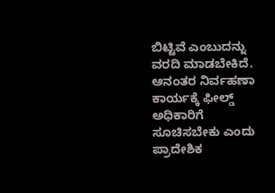ಬಿಟ್ಟಿವೆ ಎಂಬುದನ್ನು ವರದಿ ಮಾಡಬೇಕಿದೆ. ಆನಂತರ ನಿರ್ವಹಣಾ ಕಾರ್ಯಕ್ಕೆ ಫೀಲ್ಡ್ ಅಧಿಕಾರಿಗೆ ಸೂಚಿಸಬೇಕು ಎಂದು ಪ್ರಾದೇಶಿಕ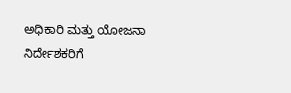ಅಧಿಕಾರಿ ಮತ್ತು ಯೋಜನಾ ನಿರ್ದೇಶಕರಿಗೆ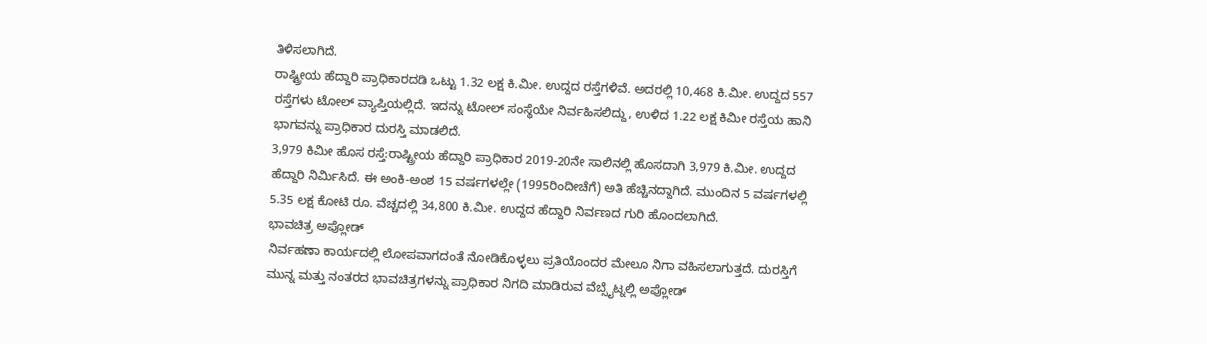ತಿಳಿಸಲಾಗಿದೆ.
ರಾಷ್ಟ್ರೀಯ ಹೆದ್ದಾರಿ ಪ್ರಾಧಿಕಾರದಡಿ ಒಟ್ಟು 1.32 ಲಕ್ಷ ಕಿ.ಮೀ. ಉದ್ದದ ರಸ್ತೆಗಳಿವೆ. ಅದರಲ್ಲಿ 10,468 ಕಿ.ಮೀ. ಉದ್ದದ 557 ರಸ್ತೆಗಳು ಟೋಲ್ ವ್ಯಾಪ್ತಿಯಲ್ಲಿದೆ. ಇದನ್ನು ಟೋಲ್ ಸಂಸ್ಥೆಯೇ ನಿರ್ವಹಿಸಲಿದ್ದು, ಉಳಿದ 1.22 ಲಕ್ಷ ಕಿಮೀ ರಸ್ತೆಯ ಹಾನಿ ಭಾಗವನ್ನು ಪ್ರಾಧಿಕಾರ ದುರಸ್ತಿ ಮಾಡಲಿದೆ.
3,979 ಕಿಮೀ ಹೊಸ ರಸ್ತೆ:ರಾಷ್ಟ್ರೀಯ ಹೆದ್ದಾರಿ ಪ್ರಾಧಿಕಾರ 2019-20ನೇ ಸಾಲಿನಲ್ಲಿ ಹೊಸದಾಗಿ 3,979 ಕಿ.ಮೀ. ಉದ್ದದ ಹೆದ್ದಾರಿ ನಿರ್ವಿುಸಿದೆ. ಈ ಅಂಕಿ-ಅಂಶ 15 ವರ್ಷಗಳಲ್ಲೇ (1995ರಿಂದೀಚೆಗೆ) ಅತಿ ಹೆಚ್ಚಿನದ್ದಾಗಿದೆ. ಮುಂದಿನ 5 ವರ್ಷಗಳಲ್ಲಿ 5.35 ಲಕ್ಷ ಕೋಟಿ ರೂ. ವೆಚ್ಚದಲ್ಲಿ 34,800 ಕಿ.ಮೀ. ಉದ್ದದ ಹೆದ್ದಾರಿ ನಿರ್ವಣದ ಗುರಿ ಹೊಂದಲಾಗಿದೆ.
ಭಾವಚಿತ್ರ ಅಪ್ಲೋಡ್
ನಿರ್ವಹಣಾ ಕಾರ್ಯದಲ್ಲಿ ಲೋಪವಾಗದಂತೆ ನೋಡಿಕೊಳ್ಳಲು ಪ್ರತಿಯೊಂದರ ಮೇಲೂ ನಿಗಾ ವಹಿಸಲಾಗುತ್ತದೆ. ದುರಸ್ತಿಗೆ ಮುನ್ನ ಮತ್ತು ನಂತರದ ಭಾವಚಿತ್ರಗಳನ್ನು ಪ್ರಾಧಿಕಾರ ನಿಗದಿ ಮಾಡಿರುವ ವೆಬ್ಸೈಟ್ನಲ್ಲಿ ಅಪ್ಲೋಡ್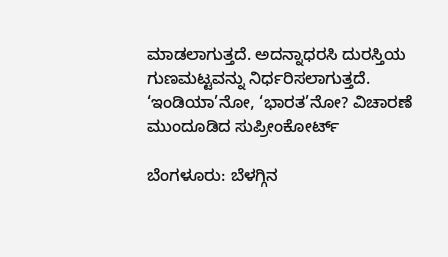ಮಾಡಲಾಗುತ್ತದೆ. ಅದನ್ನಾಧರಸಿ ದುರಸ್ತಿಯ ಗುಣಮಟ್ಟವನ್ನು ನಿರ್ಧರಿಸಲಾಗುತ್ತದೆ.
‘ಇಂಡಿಯಾ’ನೋ, ‘ಭಾರತ’ನೋ? ವಿಚಾರಣೆ ಮುಂದೂಡಿದ ಸುಪ್ರೀಂಕೋರ್ಟ್

ಬೆಂಗಳೂರು: ಬೆಳಗ್ಗಿನ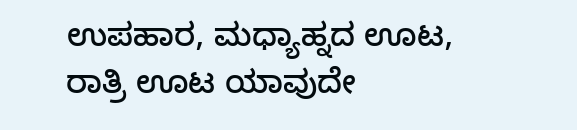ಉಪಹಾರ, ಮಧ್ಯಾಹ್ನದ ಊಟ, ರಾತ್ರಿ ಊಟ ಯಾವುದೇ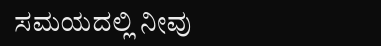ಸಮಯದಲ್ಲಿ ನೀವು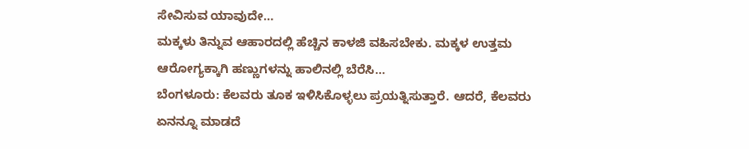ಸೇವಿಸುವ ಯಾವುದೇ…
ಮಕ್ಕಳು ತಿನ್ನುವ ಆಹಾರದಲ್ಲಿ ಹೆಚ್ಚಿನ ಕಾಳಜಿ ವಹಿಸಬೇಕು. ಮಕ್ಕಳ ಉತ್ತಮ ಆರೋಗ್ಯಕ್ಕಾಗಿ ಹಣ್ಣುಗಳನ್ನು ಹಾಲಿನಲ್ಲಿ ಬೆರೆಸಿ…
ಬೆಂಗಳೂರು: ಕೆಲವರು ತೂಕ ಇಳಿಸಿಕೊಳ್ಳಲು ಪ್ರಯತ್ನಿಸುತ್ತಾರೆ. ಆದರೆ, ಕೆಲವರು ಏನನ್ನೂ ಮಾಡದೆ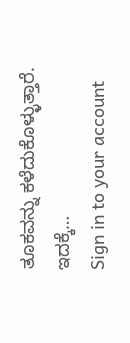ತೂಕವನ್ನು ಕಳೆದುಕೊಳ್ಳುತ್ತಾರೆ. ಇದಕ್ಕೆ…
Sign in to your account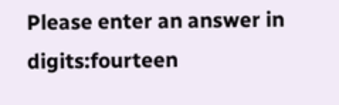Please enter an answer in digits:fourteen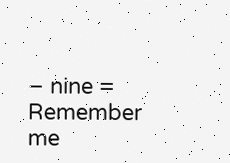− nine =
Remember me